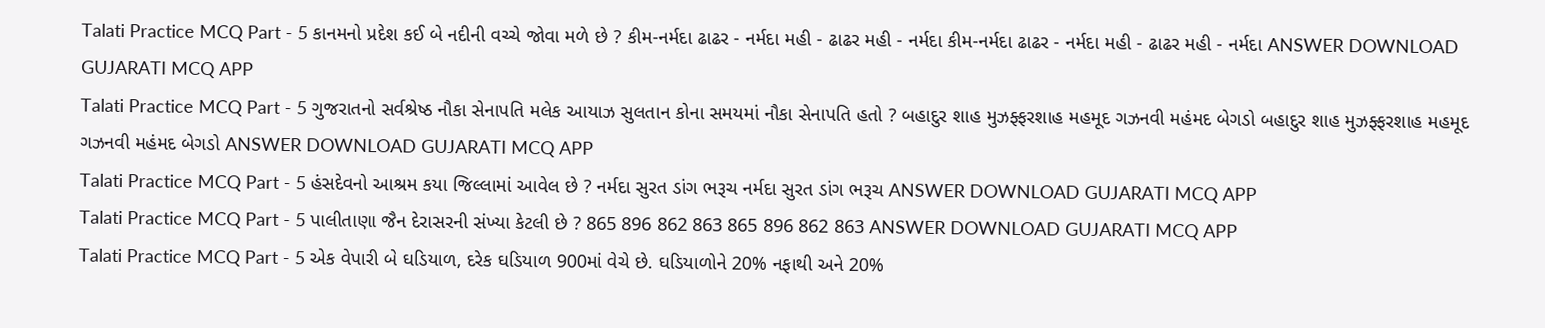Talati Practice MCQ Part - 5 કાનમનો પ્રદેશ કઈ બે નદીની વચ્ચે જોવા મળે છે ? કીમ-નર્મદા ઢાઢર - નર્મદા મહી - ઢાઢર મહી - નર્મદા કીમ-નર્મદા ઢાઢર - નર્મદા મહી - ઢાઢર મહી - નર્મદા ANSWER DOWNLOAD GUJARATI MCQ APP
Talati Practice MCQ Part - 5 ગુજરાતનો સર્વશ્રેષ્ઠ નૌકા સેનાપતિ મલેક આયાઝ સુલતાન કોના સમયમાં નૌકા સેનાપતિ હતો ? બહાદુર શાહ મુઝફ્ફરશાહ મહમૂદ ગઝનવી મહંમદ બેગડો બહાદુર શાહ મુઝફ્ફરશાહ મહમૂદ ગઝનવી મહંમદ બેગડો ANSWER DOWNLOAD GUJARATI MCQ APP
Talati Practice MCQ Part - 5 હંસદેવનો આશ્રમ કયા જિલ્લામાં આવેલ છે ? નર્મદા સુરત ડાંગ ભરૂચ નર્મદા સુરત ડાંગ ભરૂચ ANSWER DOWNLOAD GUJARATI MCQ APP
Talati Practice MCQ Part - 5 પાલીતાણા જૈન દેરાસરની સંખ્યા કેટલી છે ? 865 896 862 863 865 896 862 863 ANSWER DOWNLOAD GUJARATI MCQ APP
Talati Practice MCQ Part - 5 એક વેપારી બે ઘડિયાળ, દરેક ઘડિયાળ 900માં વેચે છે. ઘડિયાળોને 20% નફાથી અને 20%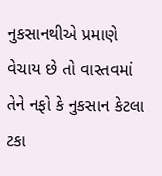નુકસાનથીએ પ્રમાણે વેચાય છે તો વાસ્તવમાં તેને નફો કે નુકસાન કેટલા ટકા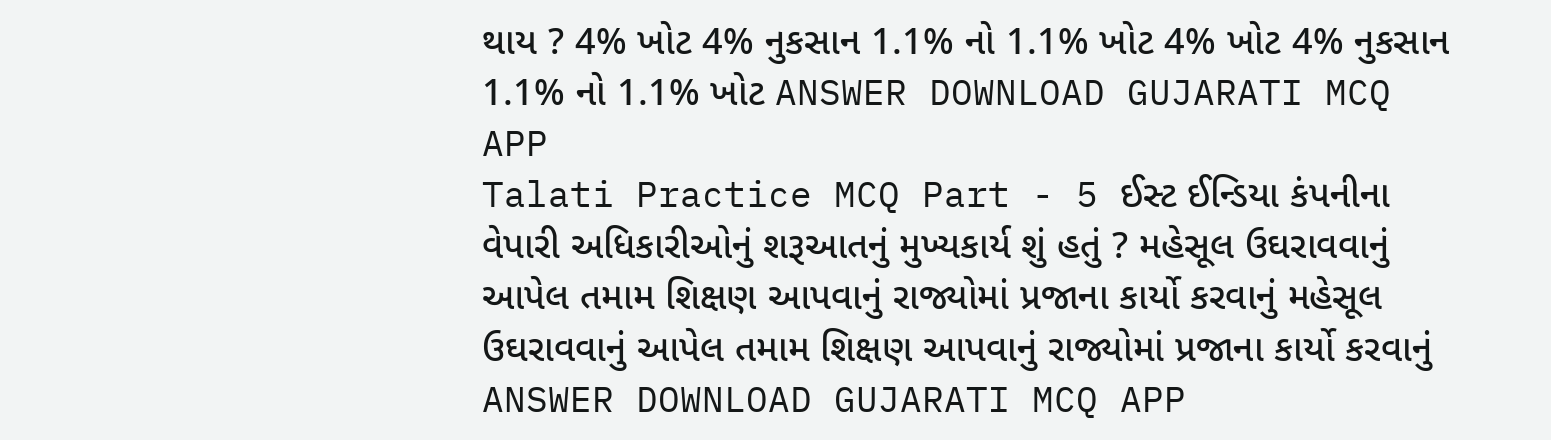થાય ? 4% ખોટ 4% નુકસાન 1.1% નો 1.1% ખોટ 4% ખોટ 4% નુકસાન 1.1% નો 1.1% ખોટ ANSWER DOWNLOAD GUJARATI MCQ APP
Talati Practice MCQ Part - 5 ઈસ્ટ ઈન્ડિયા કંપનીના વેપારી અધિકારીઓનું શરૂઆતનું મુખ્યકાર્ય શું હતું ? મહેસૂલ ઉઘરાવવાનું આપેલ તમામ શિક્ષણ આપવાનું રાજ્યોમાં પ્રજાના કાર્યો કરવાનું મહેસૂલ ઉઘરાવવાનું આપેલ તમામ શિક્ષણ આપવાનું રાજ્યોમાં પ્રજાના કાર્યો કરવાનું ANSWER DOWNLOAD GUJARATI MCQ APP